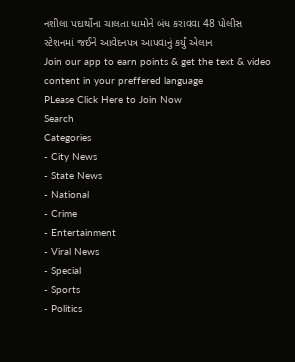નશીલા પદાર્થોના ચાલતા ધામોને બંધ કરાવવા 48 પોલીસ સ્ટેશનમાં જઈને આવેદનપત્ર આપવાનું કર્યું એલાન
Join our app to earn points & get the text & video content in your preffered language
PLease Click Here to Join Now
Search
Categories
- City News
- State News
- National
- Crime
- Entertainment
- Viral News
- Special
- Sports
- Politics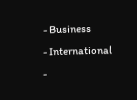- Business
- International
-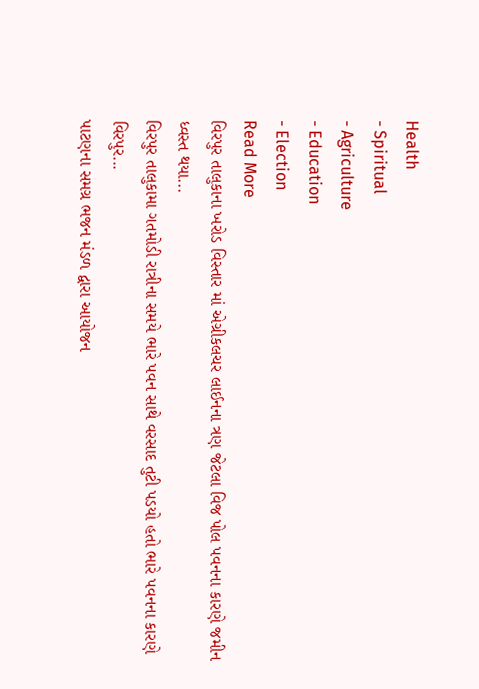Health
- Spiritual
- Agriculture
- Education
- Election
Read More
વિરપુર તાલુકાના ખરોડ વિસ્તાર માં એગ્રીકલચર લાઈનના ત્રણ જેટલા વિજ પોલ પવનના કારણે જમીન ધ્વસ્ત થયા...
વિરપુર તાલુકામા ગતમોડી રાત્રીના સમયે ભારે પવન સાથે વરસાદ તુટી પડયો હતો ભારે પવનના કારણે વિરપુર...
પાટણના સમગ્ર ભજન મંડળ દ્વારા આયોજન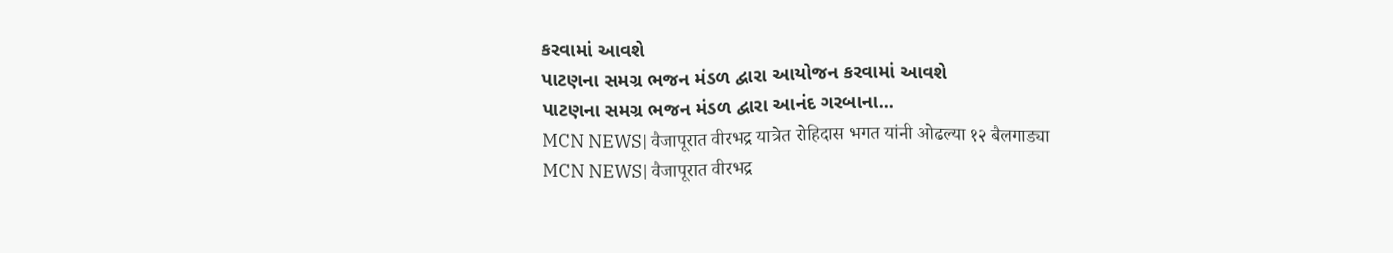કરવામાં આવશે
પાટણના સમગ્ર ભજન મંડળ દ્વારા આયોજન કરવામાં આવશે
પાટણના સમગ્ર ભજન મંડળ દ્વારા આનંદ ગરબાના...
MCN NEWS| वैजापूरात वीरभद्र यात्रेत रोहिदास भगत यांनी ओढल्या १२ बैलगाड्या
MCN NEWS| वैजापूरात वीरभद्र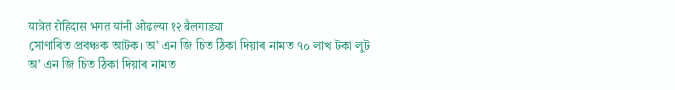यात्रेत रोहिदास भगत यांनी ओढल्या १२ बैलगाड्या
সোণাৰিত প্ৰবঞ্চক আটক। অ’ এন জি চিত ঠিকা দিয়াৰ নামত ৭০ লাখ টকা লুট
অ’ এন জি চিত ঠিকা দিয়াৰ নামত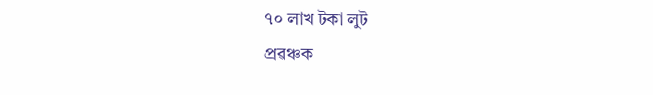৭০ লাখ টকা লুট
প্ৰৱঞ্চক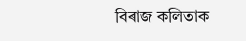বিৰাজ কলিতাক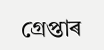গ্ৰেপ্তাৰ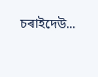চৰাইদেউ...